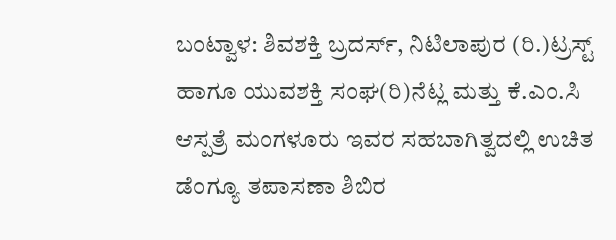ಬಂಟ್ವಾಳ: ಶಿವಶಕ್ತಿ ಬ್ರದರ್ಸ್, ನಿಟಿಲಾಪುರ (ರಿ.)ಟ್ರಸ್ಟ್ ಹಾಗೂ ಯುವಶಕ್ತಿ ಸಂಘ(ರಿ)ನೆಟ್ಲ ಮತ್ತು ಕೆ.ಎಂ.ಸಿ ಆಸ್ಪತ್ರೆ ಮಂಗಳೂರು ಇವರ ಸಹಬಾಗಿತ್ವದಲ್ಲಿ ಉಚಿತ ಡೆಂಗ್ಯೂ ತಪಾಸಣಾ ಶಿಬಿರ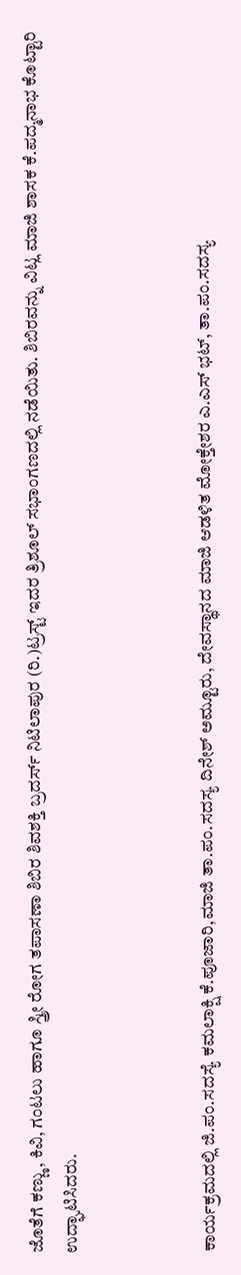ಜೊತೆಗೆ ಕಣ್ಣು, ಕಿವಿ, ಗಂಟಲು ಹಾಗೂ ಸ್ತ್ರೀ ರೋಗ ತಪಾಸಣಾ ಶಿಬಿರ ಶಿವಶಕ್ತಿ ಬ್ರದರ್ಸ್ ನಿಟಿಲಾಪುರ (ರಿ.)ಟ್ರಸ್ಟ್ ಇದರ ತ್ರಿಶೂಲ್ ಸಭಾಂಗಣದಲ್ಲಿ ನಡೆಯಿತು. ಶಿಬಿರವನ್ನು ವಿಟ್ಲ ಮಾಜಿ ಶಾಸಕ ಕೆ.ಪದ್ಮನಾಭ ಕೊಟ್ಟಾರಿ ಉದ್ಘಾಟಿಸಿದರು.



ಕಾರ್ಯಕ್ರಮದಲ್ಲಿ ಜಿ.ಪಂ.ಸದಸ್ಯೆ ಕಮಲಾಕ್ಷಿ ಕೆ.ಪೂಜಾರಿ,ಮಾಜಿ ತಾ.ಪಂ.ಸದಸ್ಯ ದಿನೇಶ್ ಅಮ್ಟೂರು, ದೇವಸ್ಥಾನದ ಮಾಜಿ ಆಡಳಿತ ಮೋಕ್ತೇಶರ ಎ.ಎಸ್ ಭಟ್, ತಾ.ಪಂ.ಸದಸ್ಯ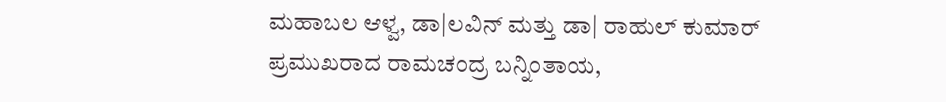ಮಹಾಬಲ ಆಳ್ವ, ಡಾ|ಲವಿನ್ ಮತ್ತು ಡಾ| ರಾಹುಲ್ ಕುಮಾರ್ ಪ್ರಮುಖರಾದ ರಾಮಚಂದ್ರ ಬನ್ನಿಂತಾಯ,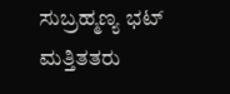ಸುಬ್ರಹ್ಮಣ್ಯ ಭಟ್ ಮತ್ತಿತತರು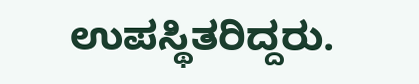ಉಪಸ್ಥಿತರಿದ್ದರು.